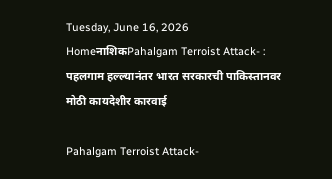Tuesday, June 16, 2026
HomeनाशिकPahalgam Terroist Attack- : पहलगाम हल्ल्यानंतर भारत सरकारची पाकिस्तानवर मोठी कायदेशीर कारवाई

Pahalgam Terroist Attack-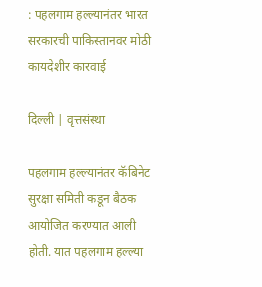: पहलगाम हल्ल्यानंतर भारत सरकारची पाकिस्तानवर मोठी कायदेशीर कारवाई

दिल्ली | वृत्तसंस्था

पहलगाम हल्ल्यानंतर कॅबिनेट सुरक्षा समिती कडून बैठक आयोजित करण्यात आली होती. यात पहलगाम हल्ल्या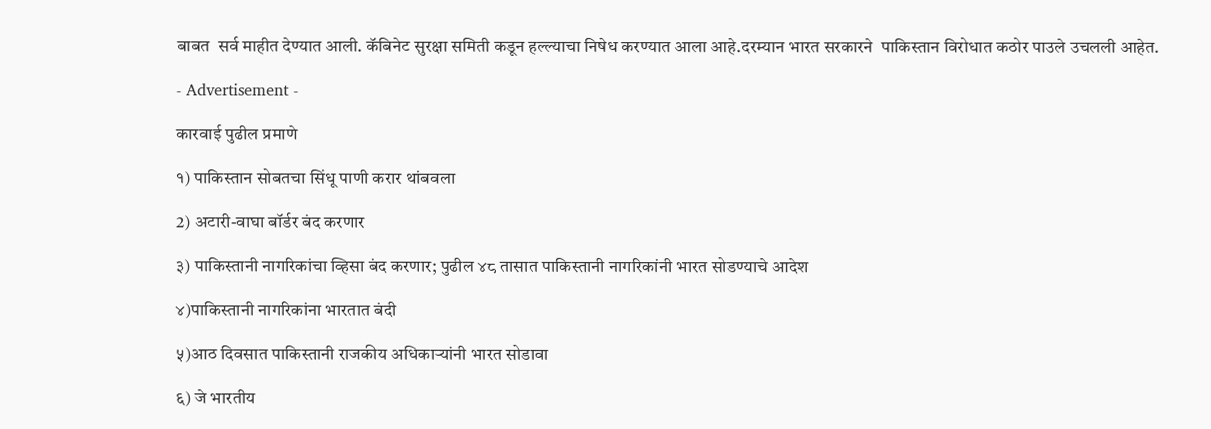बाबत  सर्व माहीत देण्यात आली. कॅबिनेट सुरक्षा समिती कडून हल्ल्याचा निषेध करण्यात आला आहे.दरम्यान भारत सरकारने  पाकिस्तान विरोधात कठोर पाउले उचलली आहेत.

- Advertisement -

कारवाई पुढील प्रमाणे

१) पाकिस्तान सोबतचा सिंधू पाणी करार थांबवला

2) अटारी-वाघा बॉर्डर बंद करणार

३) पाकिस्तानी नागरिकांचा व्हिसा बंद करणार; पुढील ४८ तासात पाकिस्तानी नागरिकांनी भारत सोडण्याचे आदेश

४)पाकिस्तानी नागरिकांना भारतात बंदी

५)आठ दिवसात पाकिस्तानी राजकीय अधिकाऱ्यांनी भारत सोडावा

६) जे भारतीय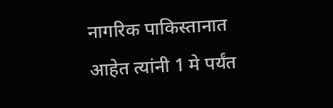नागरिक पाकिस्तानात आहेत त्यांनी 1 मे पर्यंत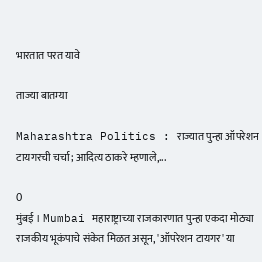भारतात परत यावे

ताज्या बातम्या

Maharashtra Politics : राज्यात पुन्हा ऑपरेशन टायगरची चर्चा; आदित्य ठाकरे म्हणाले,...

0
मुंबई । Mumbai महाराष्ट्राच्या राजकारणात पुन्हा एकदा मोठ्या राजकीय भूकंपाचे संकेत मिळत असून, 'ऑपरेशन टायगर' या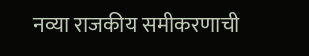नव्या राजकीय समीकरणाची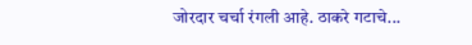जोरदार चर्चा रंगली आहे. ठाकरे गटाचे...